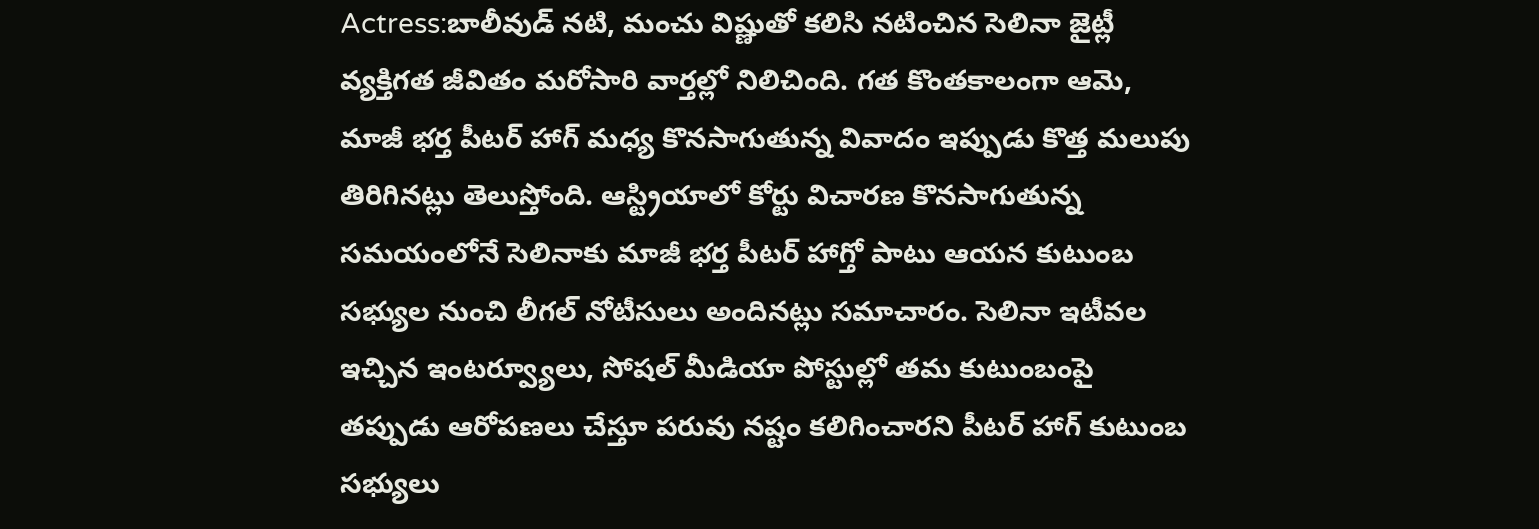Actress:బాలీవుడ్ నటి, మంచు విష్ణుతో కలిసి నటించిన సెలినా జైట్లీ వ్యక్తిగత జీవితం మరోసారి వార్తల్లో నిలిచింది. గత కొంతకాలంగా ఆమె, మాజీ భర్త పీటర్ హాగ్ మధ్య కొనసాగుతున్న వివాదం ఇప్పుడు కొత్త మలుపు తిరిగినట్లు తెలుస్తోంది. ఆస్ట్రియాలో కోర్టు విచారణ కొనసాగుతున్న సమయంలోనే సెలినాకు మాజీ భర్త పీటర్ హాగ్తో పాటు ఆయన కుటుంబ సభ్యుల నుంచి లీగల్ నోటీసులు అందినట్లు సమాచారం. సెలినా ఇటీవల ఇచ్చిన ఇంటర్వ్యూలు, సోషల్ మీడియా పోస్టుల్లో తమ కుటుంబంపై తప్పుడు ఆరోపణలు చేస్తూ పరువు నష్టం కలిగించారని పీటర్ హాగ్ కుటుంబ సభ్యులు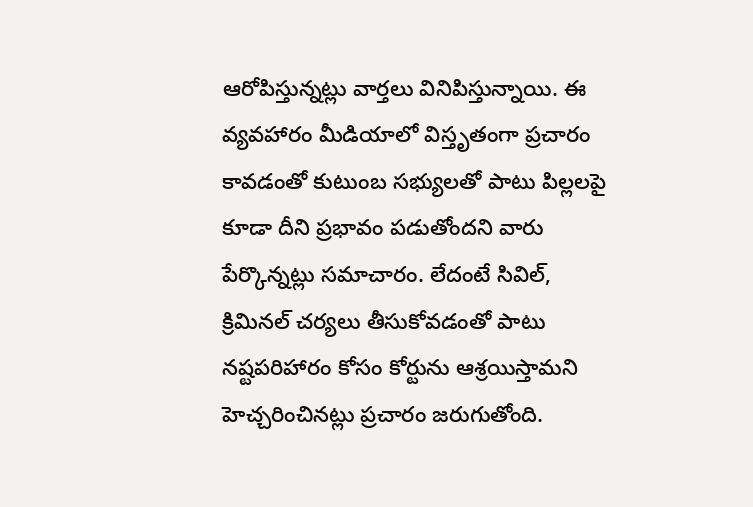ఆరోపిస్తున్నట్లు వార్తలు వినిపిస్తున్నాయి. ఈ వ్యవహారం మీడియాలో విస్తృతంగా ప్రచారం కావడంతో కుటుంబ సభ్యులతో పాటు పిల్లలపై కూడా దీని ప్రభావం పడుతోందని వారు పేర్కొన్నట్లు సమాచారం. లేదంటే సివిల్, క్రిమినల్ చర్యలు తీసుకోవడంతో పాటు నష్టపరిహారం కోసం కోర్టును ఆశ్రయిస్తామని హెచ్చరించినట్లు ప్రచారం జరుగుతోంది.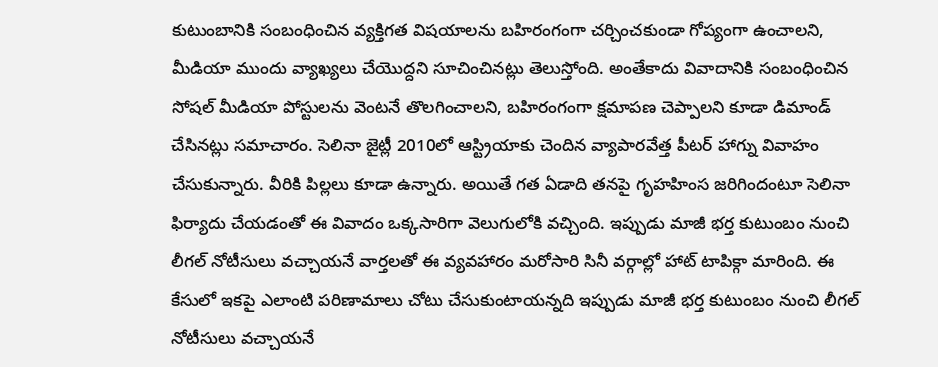కుటుంబానికి సంబంధించిన వ్యక్తిగత విషయాలను బహిరంగంగా చర్చించకుండా గోప్యంగా ఉంచాలని, మీడియా ముందు వ్యాఖ్యలు చేయొద్దని సూచించినట్లు తెలుస్తోంది. అంతేకాదు వివాదానికి సంబంధించిన సోషల్ మీడియా పోస్టులను వెంటనే తొలగించాలని, బహిరంగంగా క్షమాపణ చెప్పాలని కూడా డిమాండ్ చేసినట్లు సమాచారం. సెలినా జైట్లీ 2010లో ఆస్ట్రియాకు చెందిన వ్యాపారవేత్త పీటర్ హాగ్ను వివాహం చేసుకున్నారు. వీరికి పిల్లలు కూడా ఉన్నారు. అయితే గత ఏడాది తనపై గృహహింస జరిగిందంటూ సెలినా ఫిర్యాదు చేయడంతో ఈ వివాదం ఒక్కసారిగా వెలుగులోకి వచ్చింది. ఇప్పుడు మాజీ భర్త కుటుంబం నుంచి లీగల్ నోటీసులు వచ్చాయనే వార్తలతో ఈ వ్యవహారం మరోసారి సినీ వర్గాల్లో హాట్ టాపిక్గా మారింది. ఈ కేసులో ఇకపై ఎలాంటి పరిణామాలు చోటు చేసుకుంటాయన్నది ఇప్పుడు మాజీ భర్త కుటుంబం నుంచి లీగల్ నోటీసులు వచ్చాయనే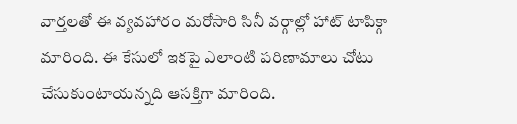వార్తలతో ఈ వ్యవహారం మరోసారి సినీ వర్గాల్లో హాట్ టాపిక్గా మారింది. ఈ కేసులో ఇకపై ఎలాంటి పరిణామాలు చోటు చేసుకుంటాయన్నది ఆసక్తిగా మారింది.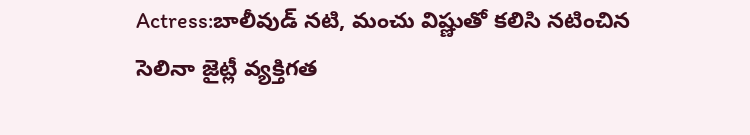Actress:బాలీవుడ్ నటి, మంచు విష్ణుతో కలిసి నటించిన సెలినా జైట్లీ వ్యక్తిగత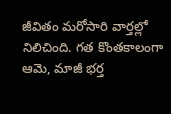జీవితం మరోసారి వార్తల్లో నిలిచింది. గత కొంతకాలంగా ఆమె, మాజీ భర్త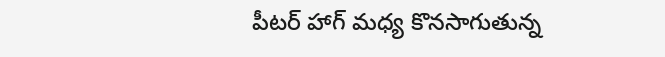పీటర్ హాగ్ మధ్య కొనసాగుతున్న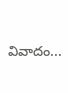వివాదం...